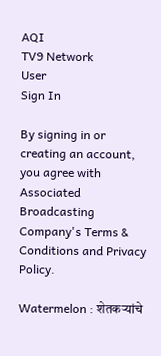AQI
TV9 Network
User
Sign In

By signing in or creating an account, you agree with Associated Broadcasting Company's Terms & Conditions and Privacy Policy.

Watermelon : शेतकऱ्यांचे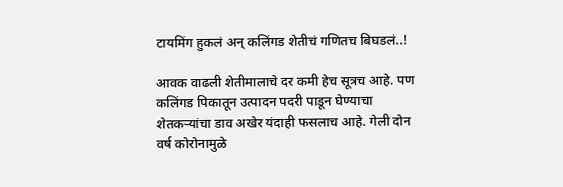टायमिंग हुकलं अन् कलिंगड शेतीचं गणितच बिघडलं..!

आवक वाढली शेतीमालाचे दर कमी हेच सूत्रच आहे. पण कलिंगड पिकातून उत्पादन पदरी पाडून घेण्याचा शेतकऱ्यांचा डाव अखेर यंदाही फसलाच आहे. गेली दोन वर्ष कोरोनामुळे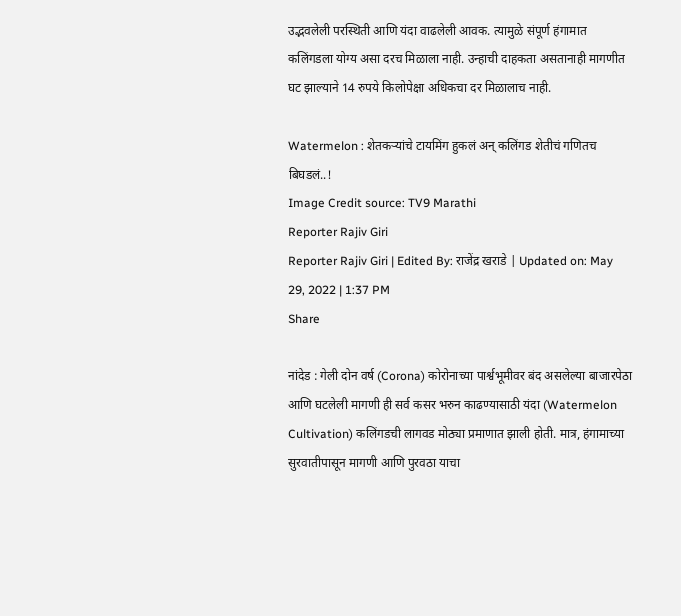उद्भवलेली परस्थिती आणि यंदा वाढलेली आवक. त्यामुळे संपूर्ण हंगामात कलिंगडला योग्य असा दरच मिळाला नाही. उन्हाची दाहकता असतानाही मागणीत घट झाल्याने 14 रुपये किलोपेक्षा अधिकचा दर मिळालाच नाही.

Watermelon : शेतकऱ्यांचे टायमिंग हुकलं अन् कलिंगड शेतीचं गणितच बिघडलं..!
Image Credit source: TV9 Marathi
Reporter Rajiv Giri
Reporter Rajiv Giri | Edited By: राजेंद्र खराडे | Updated on: May 29, 2022 | 1:37 PM
Share

नांदेड : गेली दोन वर्ष (Corona) कोरोनाच्या पार्श्वभूमीवर बंद असलेल्या बाजारपेठा आणि घटलेली मागणी ही सर्व कसर भरुन काढण्यासाठी यंदा (Watermelon Cultivation) कलिंगडची लागवड मोठ्या प्रमाणात झाली होती. मात्र, हंगामाच्या सुरवातीपासून मागणी आणि पुरवठा याचा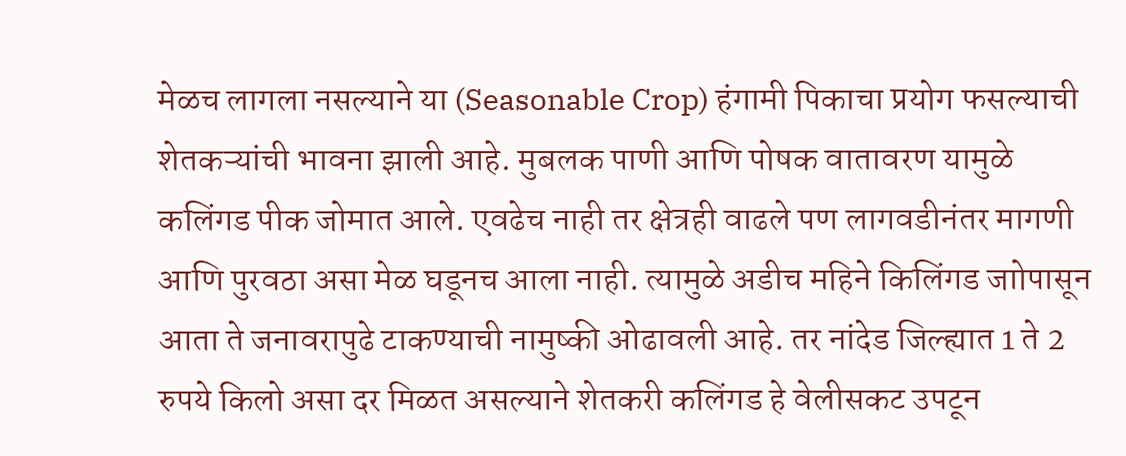मेळच लागला नसल्याने या (Seasonable Crop) हंगामी पिकाचा प्रयोग फसल्याची शेतकऱ्यांची भावना झाली आहे. मुबलक पाणी आणि पोषक वातावरण यामुळे कलिंगड पीक जोमात आले. एवढेच नाही तर क्षेत्रही वाढले पण लागवडीनंतर मागणी आणि पुरवठा असा मेळ घडूनच आला नाही. त्यामुळे अडीच महिने किलिंगड जाोपासून आता ते जनावरापुढे टाकण्याची नामुष्की ओढावली आहे. तर नांदेड जिल्ह्यात 1 ते 2 रुपये किलो असा दर मिळत असल्याने शेतकरी कलिंगड हे वेलीसकट उपटून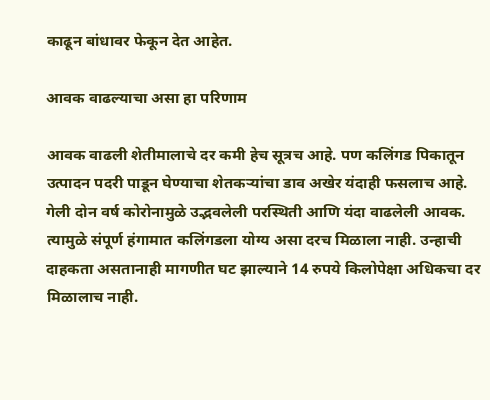काढून बांधावर फेकून देत आहेत.

आवक वाढल्याचा असा हा परिणाम

आवक वाढली शेतीमालाचे दर कमी हेच सूत्रच आहे. पण कलिंगड पिकातून उत्पादन पदरी पाडून घेण्याचा शेतकऱ्यांचा डाव अखेर यंदाही फसलाच आहे. गेली दोन वर्ष कोरोनामुळे उद्भवलेली परस्थिती आणि यंदा वाढलेली आवक. त्यामुळे संपूर्ण हंगामात कलिंगडला योग्य असा दरच मिळाला नाही. उन्हाची दाहकता असतानाही मागणीत घट झाल्याने 14 रुपये किलोपेक्षा अधिकचा दर मिळालाच नाही.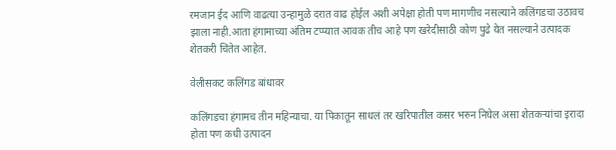रमजान ईद आणि वाढत्या उन्हामुळे दरात वाढ होईल अशी अपेक्षा होती पण मागणीच नसल्याने कलिंगडचा उठावच झाला नाही.आता हंगामाच्या अंतिम टप्प्यात आवक तीच आहे पण खरेदीसाठी कोण पुढे येत नसल्याने उत्पादक शेतकरी चिंतेत आहेत.

वेलीसकट कलिंगड बांधावर

कलिंगडचा हंगामच तीन महिन्याचा. या पिकातून साधलं तर खरिपातील कसर भरुन निघेल असा शेतकऱ्यांचा इरादा होता पण कधी उत्पादन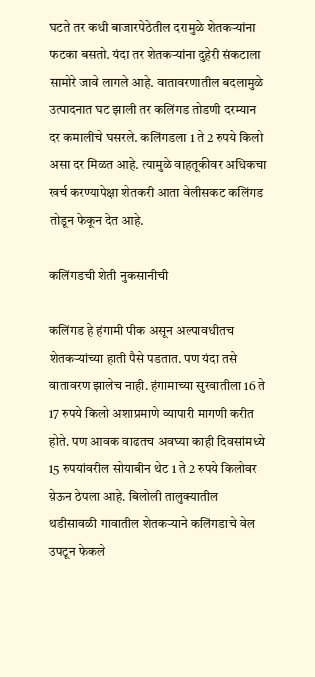घटते तर कधी बाजारपेठेतील दरामुळे शेतकऱ्यांना फटका बसतो. यंदा तर शेतकऱ्यांना दुहेरी संकटाला सामोरे जावे लागले आहे. वातावरणातील बदलामुळे उत्पादनात घट झाली तर कलिंगड तोडणी दरम्यान दर कमालीचे घसरले. कलिंगडला 1 ते 2 रुपये किलो असा दर मिळत आहे. त्यामुळे वाहतूकीवर अधिकचा खर्च करण्यापेक्षा शेतकरी आता वेलीसकट कलिंगड तोडून फेकून देत आहे.

कलिंगडची शेती नुकसानीची

कलिंगड हे हंगामी पीक असून अल्पावधीतच शेतकऱ्यांच्या हाती पैसे पडतात. पण यंदा तसे वातावरण झालेच नाही. हंगामाच्या सुरवातीला 16 ते 17 रुपये किलो अशाप्रमाणे व्यापारी मागणी करीत होते. पण आवक वाढतच अवघ्या काही दिवसांमध्ये 15 रुपयांवरील सोयाबीन थेट 1 ते 2 रुपये किलोवर य़ेऊन ठेपला आहे. बिलोली तालुक्यातील थडीसावळी गावातील शेतकऱ्याने कलिंगडाचे वेल उपटून फेकले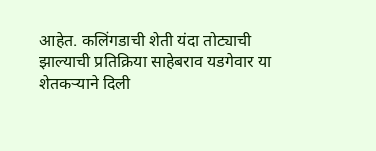आहेत. कलिंगडाची शेती यंदा तोट्याची झाल्याची प्रतिक्रिया साहेबराव यडगेवार या शेतकऱ्याने दिली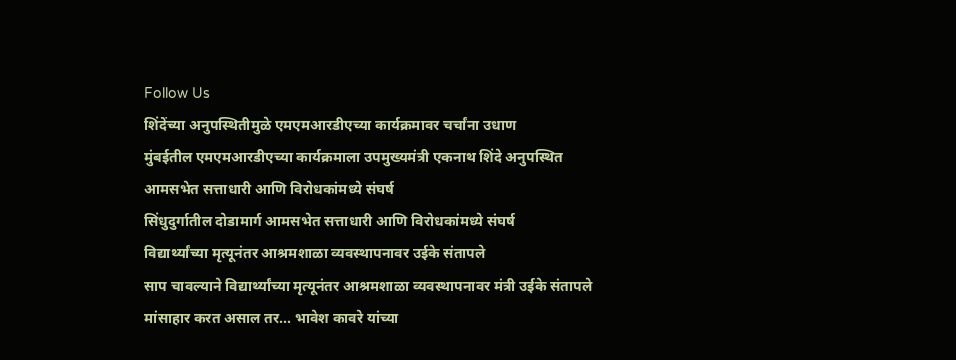Follow Us
शिंदेंच्या अनुपस्थितीमुळे एमएमआरडीएच्या कार्यक्रमावर चर्चांना उधाण
मुंबईतील एमएमआरडीएच्या कार्यक्रमाला उपमुख्यमंत्री एकनाथ शिंदे अनुपस्थित
आमसभेत सत्ताधारी आणि विरोधकांमध्ये संघर्ष
सिंधुदुर्गातील दोडामार्ग आमसभेत सत्ताधारी आणि विरोधकांमध्ये संघर्ष
विद्यार्थ्यांच्या मृत्यूनंतर आश्रमशाळा व्यवस्थापनावर उईके संतापले
साप चावल्याने विद्यार्थ्यांच्या मृत्यूनंतर आश्रमशाळा व्यवस्थापनावर मंत्री उईके संतापले
मांसाहार करत असाल तर... भावेश कावरे यांच्या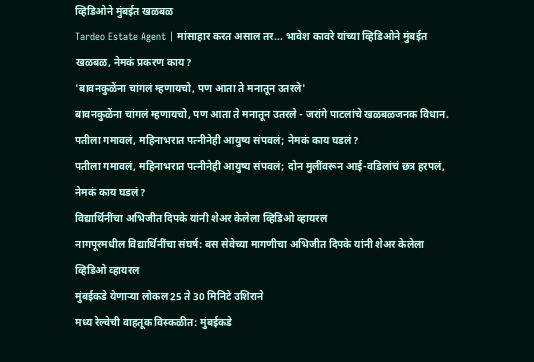व्हिडिओने मुंबईत खळबळ
Tardeo Estate Agent | मांसाहार करत असाल तर... भावेश कावरे यांच्या व्हिडिओने मुंबईत खळबळ, नेमकं प्रकरण काय?
'बावनकुळेंना चांगलं म्हणायचो, पण आता ते मनातून उतरले'
बावनकुळेंना चांगलं म्हणायचो, पण आता ते मनातून उतरले - जरांगे पाटलांचे खळबळजनक विधान.
पतीला गमावलं, महिनाभरात पत्नीनेही आयुष्य संपवलं; नेमकं काय घडलं?
पतीला गमावलं, महिनाभरात पत्नीनेही आयुष्य संपवलं; दोन मुलींवरून आई-वडिलांचं छत्र हरपलं, नेमकं काय घडलं?
विद्यार्थिनींचा अभिजीत दिपके यांनी शेअर केलेला व्हिडिओ व्हायरल
नागपूरमधील विद्यार्थिनींचा संघर्ष: बस सेवेच्या मागणीचा अभिजीत दिपके यांनी शेअर केलेला व्हिडिओ व्हायरल
मुंबईकडे येणाऱ्या लोकल 25 ते 30 मिनिटे उशिराने
मध्य रेल्वेची वाहतूक विस्कळीत: मुंबईकडे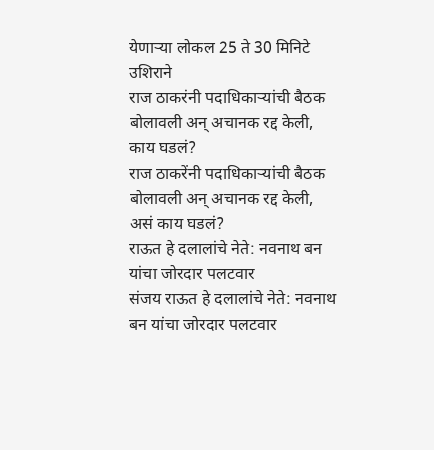येणाऱ्या लोकल 25 ते 30 मिनिटे उशिराने
राज ठाकरंनी पदाधिकाऱ्यांची बैठक बोलावली अन् अचानक रद्द केली, काय घडलं?
राज ठाकरेंनी पदाधिकाऱ्यांची बैठक बोलावली अन् अचानक रद्द केली, असं काय घडलं?
राऊत हे दलालांचे नेते: नवनाथ बन यांचा जोरदार पलटवार
संजय राऊत हे दलालांचे नेते: नवनाथ बन यांचा जोरदार पलटवार